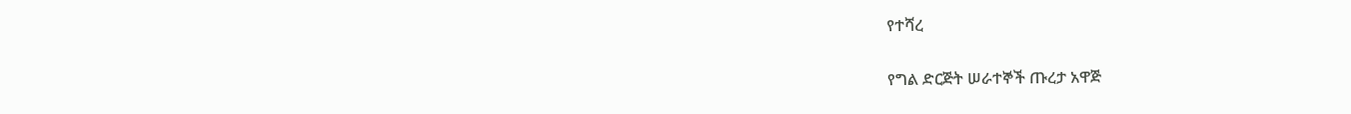የተሻረ

የግል ድርጅት ሠራተኞች ጡረታ አዋጅ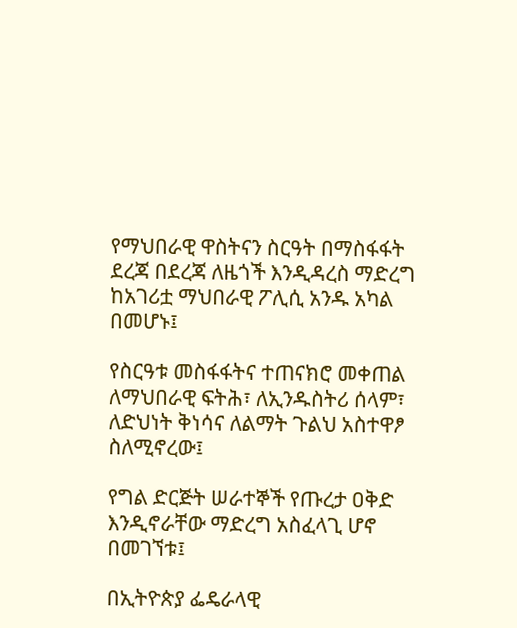የማህበራዊ ዋስትናን ስርዓት በማስፋፋት ደረጃ በደረጃ ለዜጎች እንዲዳረስ ማድረግ ከአገሪቷ ማህበራዊ ፖሊሲ አንዱ አካል በመሆኑ፤

የስርዓቱ መስፋፋትና ተጠናክሮ መቀጠል ለማህበራዊ ፍትሕ፣ ለኢንዱስትሪ ሰላም፣ ለድህነት ቅነሳና ለልማት ጉልህ አስተዋፆ ስለሚኖረው፤

የግል ድርጅት ሠራተኞች የጡረታ ዐቅድ እንዲኖራቸው ማድረግ አስፈላጊ ሆኖ በመገኘቱ፤

በኢትዮጵያ ፌዴራላዊ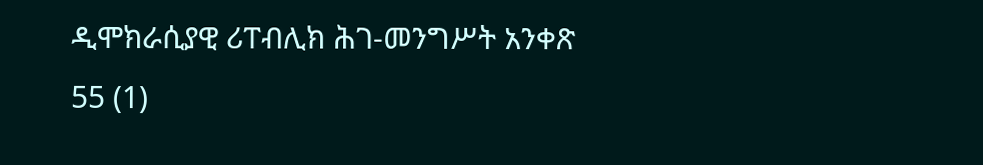ዲሞክራሲያዊ ሪፐብሊክ ሕገ-መንግሥት አንቀጽ 55 (1)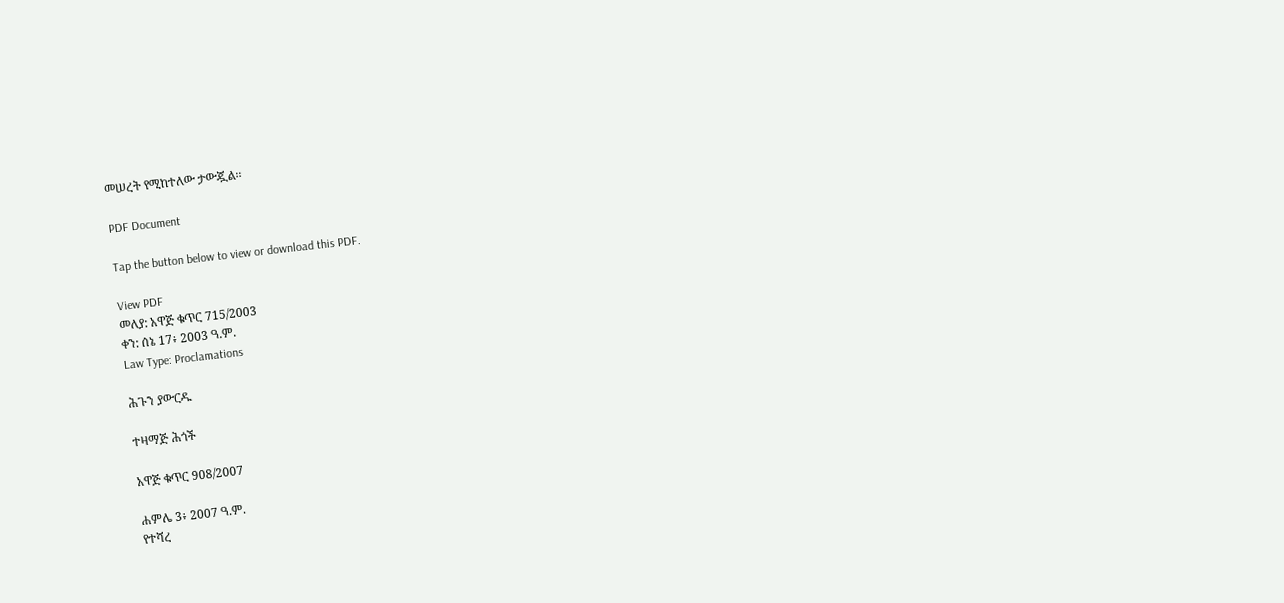መሠረት የሚከተለው ታውጇል፡፡

PDF Document

Tap the button below to view or download this PDF.

View PDF
መለያ: አዋጅ ቁጥር 715/2003
ቀን: ሰኔ 17፥ 2003 ዓ.ም.
Law Type: Proclamations

ሕጉን ያውርዱ

ተዛማጅ ሕጎች

አዋጅ ቁጥር 908/2007

ሐምሌ 3፥ 2007 ዓ.ም.
የተሻረ